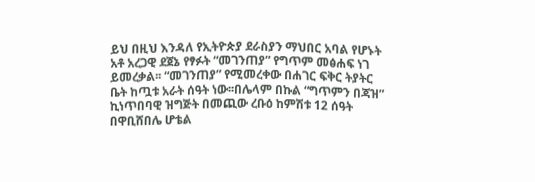ይህ በዚህ እንዳለ የኢትዮጵያ ደራስያን ማህበር አባል የሆኑት አቶ አረጋዊ ደጀኔ የፃፉት “መገንጠያ” የግጥም መፅሐፍ ነገ ይመረቃል፡፡ “መገንጠያ” የሚመረቀው በሐገር ፍቅር ትያትር ቤት ከጧቱ አራት ሰዓት ነው፡፡በሌላም በኩል “ግጥምን በጃዝ” ኪነጥበባዊ ዝግጅት በመጪው ረቡዕ ከምሽቱ 12 ሰዓት በዋቢሸበሌ ሆቴል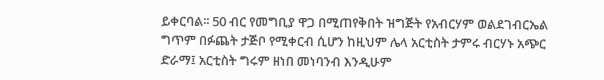ይቀርባል፡፡ 50 ብር የመግቢያ ዋጋ በሚጠየቅበት ዝግጅት የአብርሃም ወልደገብርኤል ግጥም በፉጨት ታጅቦ የሚቀርብ ሲሆን ከዚህም ሌላ አርቲስት ታምሩ ብርሃኑ አጭር ድራማ፤ አርቲስት ግሩም ዘነበ መነባንብ እንዲሁም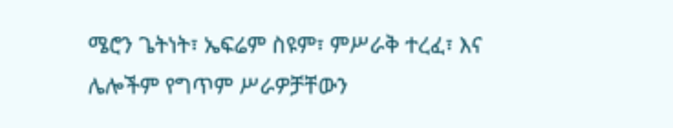ሜሮን ጌትነት፣ ኤፍሬም ስዩም፣ ምሥራቅ ተረፈ፣ እና ሌሎችም የግጥም ሥራዎቻቸውን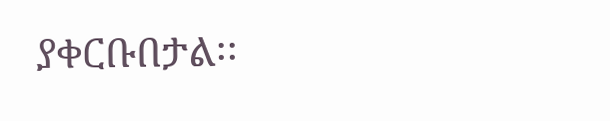ያቀርቡበታል፡፡